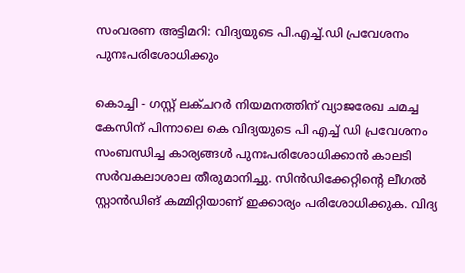സംവരണ അട്ടിമറി: വിദ്യയുടെ പി.എച്ച്.ഡി പ്രവേശനം പുനഃപരിശോധിക്കും

കൊച്ചി - ഗസ്റ്റ് ലക്ചറര്‍ നിയമനത്തിന് വ്യാജരേഖ ചമച്ച കേസിന് പിന്നാലെ കെ വിദ്യയുടെ പി എച്ച് ഡി പ്രവേശനം സംബന്ധിച്ച കാര്യങ്ങള്‍ പുനഃപരിശോധിക്കാന്‍ കാലടി സര്‍വകലാശാല തീരുമാനിച്ചു. സിന്‍ഡിക്കേറ്റിന്റെ ലീഗല്‍ സ്റ്റാന്‍ഡിങ് കമ്മിറ്റിയാണ് ഇക്കാര്യം പരിശോധിക്കുക. വിദ്യ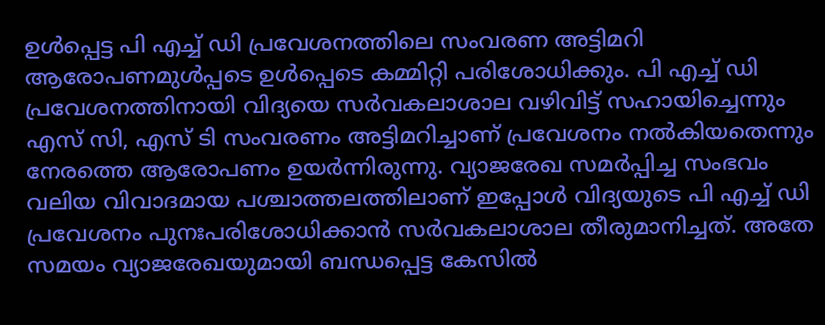ഉള്‍പ്പെട്ട പി എച്ച് ഡി പ്രവേശനത്തിലെ സംവരണ അട്ടിമറി ആരോപണമുള്‍പ്പടെ ഉള്‍പ്പെടെ കമ്മിറ്റി പരിശോധിക്കും. പി എച്ച് ഡി പ്രവേശനത്തിനായി വിദ്യയെ സര്‍വകലാശാല വഴിവിട്ട് സഹായിച്ചെന്നും എസ് സി, എസ് ടി സംവരണം അട്ടിമറിച്ചാണ് പ്രവേശനം നല്‍കിയതെന്നും നേരത്തെ ആരോപണം ഉയര്‍ന്നിരുന്നു. വ്യാജരേഖ സമര്‍പ്പിച്ച സംഭവം വലിയ വിവാദമായ പശ്ചാത്തലത്തിലാണ് ഇപ്പോള്‍ വിദ്യയുടെ പി എച്ച് ഡി പ്രവേശനം പുനഃപരിശോധിക്കാന്‍ സര്‍വകലാശാല തീരുമാനിച്ചത്. അതേ സമയം വ്യാജരേഖയുമായി ബന്ധപ്പെട്ട കേസില്‍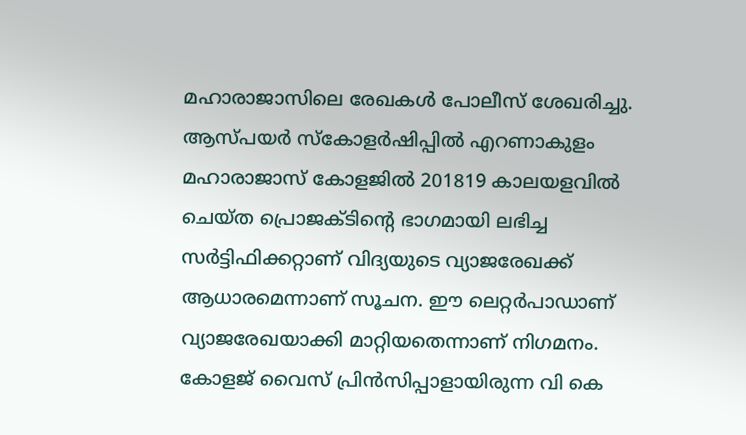മഹാരാജാസിലെ രേഖകള്‍ പോലീസ് ശേഖരിച്ചു. ആസ്പയര്‍ സ്‌കോളര്‍ഷിപ്പില്‍ എറണാകുളം മഹാരാജാസ് കോളജില്‍ 201819 കാലയളവില്‍ ചെയ്ത പ്രൊജക്ടിന്റെ ഭാഗമായി ലഭിച്ച സര്‍ട്ടിഫിക്കറ്റാണ് വിദ്യയുടെ വ്യാജരേഖക്ക് ആധാരമെന്നാണ് സൂചന. ഈ ലെറ്റര്‍പാഡാണ് വ്യാജരേഖയാക്കി മാറ്റിയതെന്നാണ് നിഗമനം. കോളജ് വൈസ് പ്രിന്‍സിപ്പാളായിരുന്ന വി കെ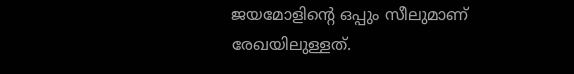ജയമോളിന്റെ ഒപ്പും സീലുമാണ് രേഖയിലുള്ളത്.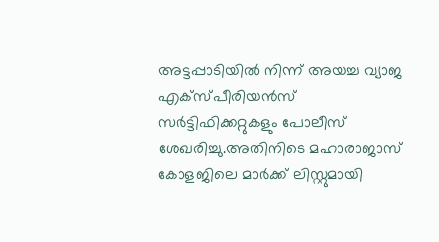അട്ടപ്പാടിയില്‍ നിന്ന് അയച്ച വ്യാജ എക്‌സ്പീരിയന്‍സ് സര്‍ട്ടിഫിക്കറ്റുകളും പോലീസ് ശേഖരിച്ചു.അതിനിടെ മഹാരാജാസ് കോളജിലെ മാര്‍ക്ക് ലിസ്റ്റുമായി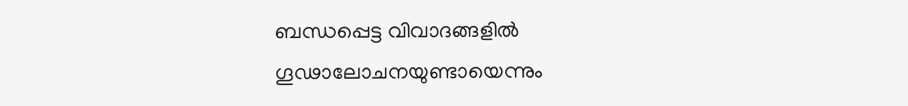ബന്ധപ്പെട്ട വിവാദങ്ങളില്‍ ഗൂഢാലോചനയുണ്ടായെന്നും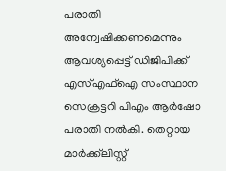പരാതി അന്വേഷിക്കണമെന്നും ആവശ്യപ്പെട്ട് ഡിജിപിക്ക് എസ്എഫ്‌ഐ സംസ്ഥാന സെക്രട്ടറി പിഎം ആര്‍ഷോ പരാതി നല്‍കി. തെറ്റായ മാര്‍ക്ക്‌ലിസ്റ്റ്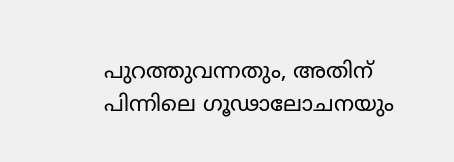പുറത്തുവന്നതും, അതിന് പിന്നിലെ ഗൂഢാലോചനയും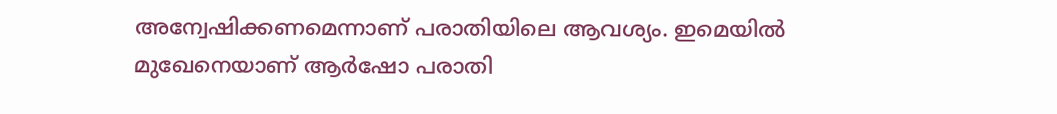അന്വേഷിക്കണമെന്നാണ് പരാതിയിലെ ആവശ്യം. ഇമെയില്‍ മുഖേനെയാണ് ആര്‍ഷോ പരാതി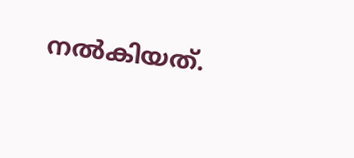നല്‍കിയത്.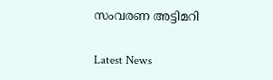സംവരണ അട്ടിമറി

Latest News